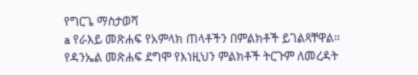የግርጌ ማስታወሻ
a የራእይ መጽሐፍ የአምላክ ጠላቶችን በምልክቶች ይገልጻቸዋል። የዳንኤል መጽሐፍ ደግሞ የእነዚህን ምልክቶች ትርጉም ለመረዳት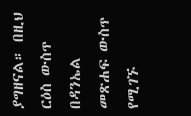ያግዘናል። በዚህ ርዕስ ውስጥ በዳንኤል መጽሐፍ ውስጥ የሚገኙ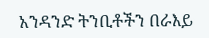አንዳንድ ትንቢቶችን በራእይ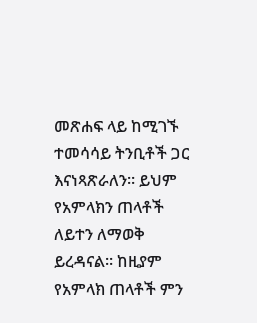መጽሐፍ ላይ ከሚገኙ ተመሳሳይ ትንቢቶች ጋር እናነጻጽራለን። ይህም የአምላክን ጠላቶች ለይተን ለማወቅ ይረዳናል። ከዚያም የአምላክ ጠላቶች ምን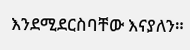እንደሚደርስባቸው እናያለን።